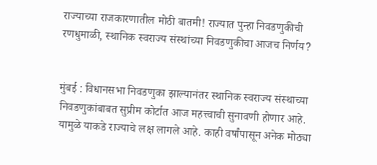राज्याच्या राजकारणातील मोठी बातमी! राज्यात पुन्हा निवडणुकीची रणधुमाळी, स्थानिक स्वराज्य संस्थांच्या निवडणुकीचा आजच निर्णय?


मुंबई : विधानसभा निवडणुका झाल्यानंतर स्थानिक स्वराज्य संस्थाच्या निवडणुकांबाबत सुप्रीम कोर्टात आज महत्त्वाची सुनावणी होणार आहे. यामुळे याकडे राज्याचे लक्ष लागले आहे. काही वर्षांपासून अनेक मोठ्या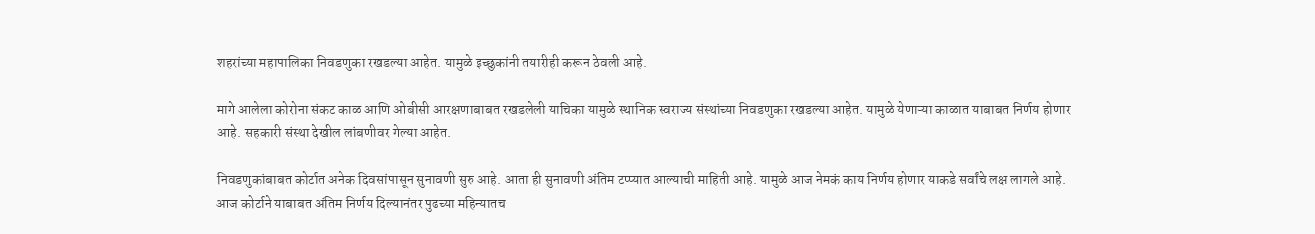शहरांच्या महापालिका निवडणुका रखडल्या आहेत. यामुळे इच्छुकांनी तयारीही करून ठेवली आहे.

मागे आलेला कोरोना संकट काळ आणि ओबीसी आरक्षणाबाबत रखडलेली याचिका यामुळे स्थानिक स्वराज्य संस्थांच्या निवडणुका रखडल्या आहेत. यामुळे येणाऱ्या काळात याबाबत निर्णय होणार आहे. सहकारी संस्था देखील लांबणीवर गेल्या आहेत.

निवडणुकांबाबत कोर्टात अनेक दिवसांपासून सुनावणी सुरु आहे. आता ही सुनावणी अंतिम टप्प्यात आल्याची माहिती आहे. यामुळे आज नेमकं काय निर्णय होणार याकडे सर्वांचे लक्ष लागले आहे. आज कोर्टाने याबाबत अंतिम निर्णय दिल्यानंतर पुढच्या महिन्यातच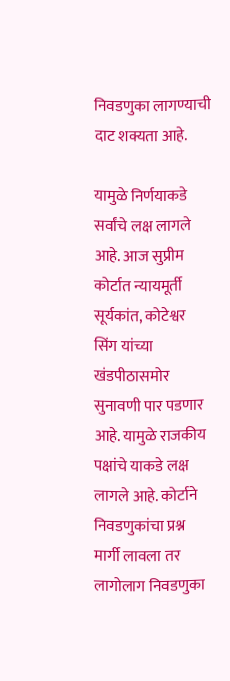निवडणुका लागण्याची दाट शक्यता आहे.

यामुळे निर्णयाकडे सर्वांचे लक्ष लागले आहे. आज सुप्रीम कोर्टात न्यायमूर्ती सूर्यकांत, कोटेश्वर सिंग यांच्या खंडपीठासमोर सुनावणी पार पडणार आहे. यामुळे राजकीय पक्षांचे याकडे लक्ष लागले आहे. कोर्टाने निवडणुकांचा प्रश्न मार्गी लावला तर लागोलाग निवडणुका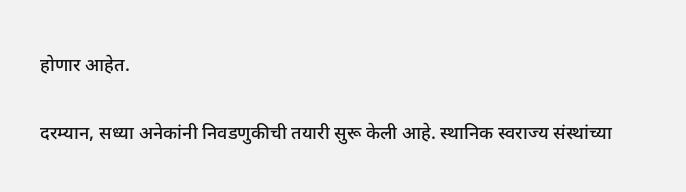होणार आहेत.

दरम्यान, सध्या अनेकांनी निवडणुकीची तयारी सुरू केली आहे. स्थानिक स्वराज्य संस्थांच्या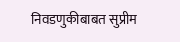निवडणुकीबाबत सुप्रीम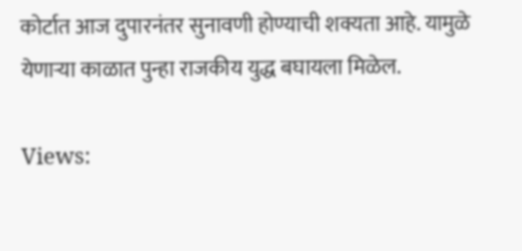कोर्टात आज दुपारनंतर सुनावणी होण्याची शक्यता आहे. यामुळे येणाऱ्या काळात पुन्हा राजकीय युद्ध बघायला मिळेल.

Views: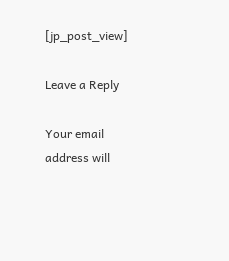[jp_post_view]

Leave a Reply

Your email address will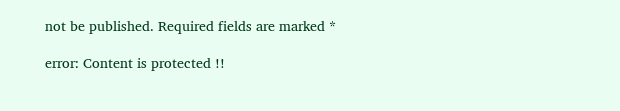not be published. Required fields are marked *

error: Content is protected !!